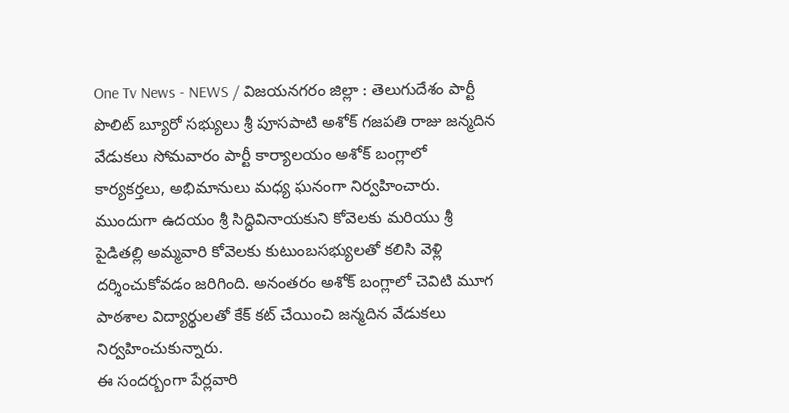One Tv News - NEWS / విజయనగరం జిల్లా : తెలుగుదేశం పార్టీ పొలిట్ బ్యూరో సభ్యులు శ్రీ పూసపాటి అశోక్ గజపతి రాజు జన్మదిన వేడుకలు సోమవారం పార్టీ కార్యాలయం అశోక్ బంగ్లాలో కార్యకర్తలు, అభిమానులు మధ్య ఘనంగా నిర్వహించారు. ముందుగా ఉదయం శ్రీ సిద్ధివినాయకుని కోవెలకు మరియు శ్రీ పైడితల్లి అమ్మవారి కోవెలకు కుటుంబసభ్యులతో కలిసి వెళ్లి దర్శించుకోవడం జరిగింది. అనంతరం అశోక్ బంగ్లాలో చెవిటి మూగ పాఠశాల విద్యార్థులతో కేక్ కట్ చేయించి జన్మదిన వేడుకలు నిర్వహించుకున్నారు.
ఈ సందర్బంగా పేర్లవారి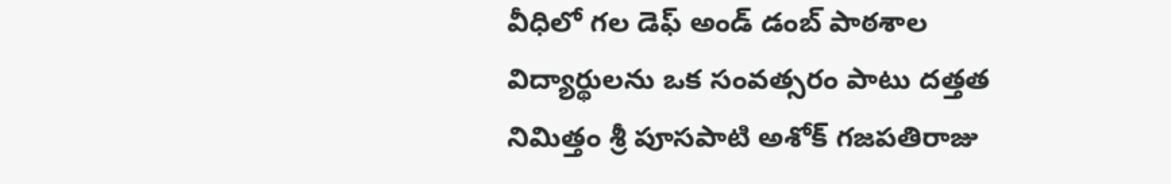వీధిలో గల డెఫ్ అండ్ డంబ్ పాఠశాల విద్యార్థులను ఒక సంవత్సరం పాటు దత్తత నిమిత్తం శ్రీ పూసపాటి అశోక్ గజపతిరాజు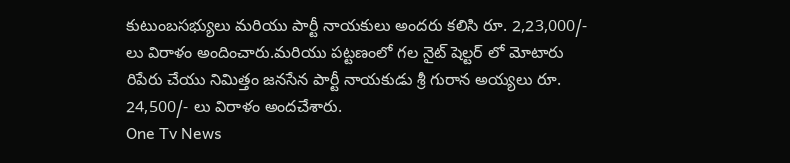కుటుంబసభ్యులు మరియు పార్టీ నాయకులు అందరు కలిసి రూ. 2,23,000/- లు విరాళం అందించారు.మరియు పట్టణంలో గల నైట్ షెల్టర్ లో మోటారు రిపేరు చేయు నిమిత్తం జనసేన పార్టీ నాయకుడు శ్రీ గురాన అయ్యలు రూ. 24,500/- లు విరాళం అందచేశారు.
One Tv News